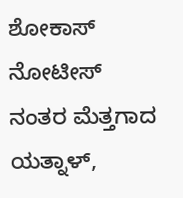ಶೋಕಾಸ್ ನೋಟೀಸ್ ನಂತರ ಮೆತ್ತಗಾದ ಯತ್ನಾಳ್,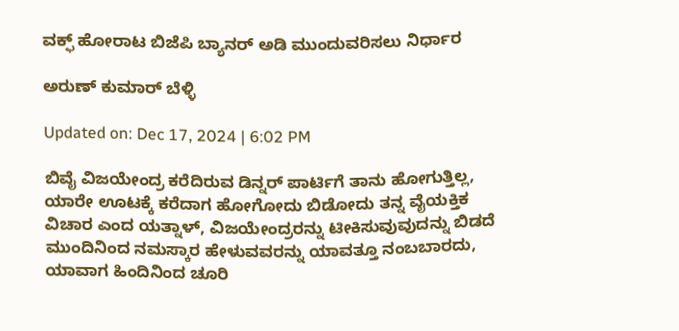ವಕ್ಫ್ ಹೋರಾಟ ಬಿಜೆಪಿ ಬ್ಯಾನರ್ ಅಡಿ ಮುಂದುವರಿಸಲು ನಿರ್ಧಾರ

ಅರುಣ್ ಕುಮಾರ್ ಬೆಳ್ಳಿ

Updated on: Dec 17, 2024 | 6:02 PM

ಬಿವೈ ವಿಜಯೇಂದ್ರ ಕರೆದಿರುವ ಡಿನ್ನರ್ ಪಾರ್ಟಿಗೆ ತಾನು ಹೋಗುತ್ತಿಲ್ಲ, ಯಾರೇ ಊಟಕ್ಕೆ ಕರೆದಾಗ ಹೋಗೋದು ಬಿಡೋದು ತನ್ನ ವೈಯಕ್ತಿಕ ವಿಚಾರ ಎಂದ ಯತ್ನಾಳ್, ವಿಜಯೇಂದ್ರರನ್ನು ಟೀಕಿಸುವುವುದನ್ನು ಬಿಡದೆ ಮುಂದಿನಿಂದ ನಮಸ್ಕಾರ ಹೇಳುವವರನ್ನು ಯಾವತ್ತೂ ನಂಬಬಾರದು, ಯಾವಾಗ ಹಿಂದಿನಿಂದ ಚೂರಿ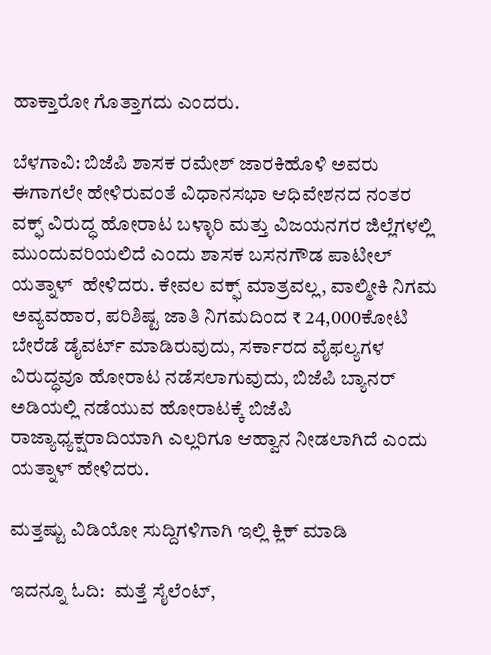ಹಾಕ್ತಾರೋ ಗೊತ್ತಾಗದು ಎಂದರು.

ಬೆಳಗಾವಿ: ಬಿಜೆಪಿ ಶಾಸಕ ರಮೇಶ್ ಜಾರಕಿಹೊಳಿ ಅವರು ಈಗಾಗಲೇ ಹೇಳಿರುವಂತೆ ವಿಧಾನಸಭಾ ಆಧಿವೇಶನದ ನಂತರ ವಕ್ಫ್ ವಿರುದ್ಧ ಹೋರಾಟ ಬಳ್ಳಾರಿ ಮತ್ತು ವಿಜಯನಗರ ಜಿಲ್ಲೆಗಳಲ್ಲಿ ಮುಂದುವರಿಯಲಿದೆ ಎಂದು ಶಾಸಕ ಬಸನಗೌಡ ಪಾಟೀಲ್ ಯತ್ನಾಳ್  ಹೇಳಿದರು. ಕೇವಲ ವಕ್ಫ್ ಮಾತ್ರವಲ್ಲ, ವಾಲ್ಮೀಕಿ ನಿಗಮ ಅವ್ಯವಹಾರ, ಪರಿಶಿಷ್ಟ ಜಾತಿ ನಿಗಮದಿಂದ ₹ 24,000ಕೋಟಿ ಬೇರೆಡೆ ಡೈವರ್ಟ್ ಮಾಡಿರುವುದು, ಸರ್ಕಾರದ ವೈಫಲ್ಯಗಳ ವಿರುದ್ಧವೂ ಹೋರಾಟ ನಡೆಸಲಾಗುವುದು, ಬಿಜೆಪಿ ಬ್ಯಾನರ್ ಅಡಿಯಲ್ಲಿ ನಡೆಯುವ ಹೋರಾಟಕ್ಕೆ ಬಿಜೆಪಿ ರಾಜ್ಯಾಧ್ಯಕ್ಷರಾದಿಯಾಗಿ ಎಲ್ಲರಿಗೂ ಆಹ್ವಾನ ನೀಡಲಾಗಿದೆ ಎಂದು ಯತ್ನಾಳ್ ಹೇಳಿದರು.

ಮತ್ತಷ್ಟು ವಿಡಿಯೋ ಸುದ್ದಿಗಳಿಗಾಗಿ ಇಲ್ಲಿ ಕ್ಲಿಕ್ ಮಾಡಿ

ಇದನ್ನೂ ಓದಿ:  ಮತ್ತೆ ಸೈಲೆಂಟ್,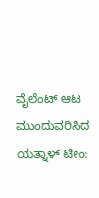ವೈಲೆಂಟ್ ಆಟ ಮುಂದುವರಿಸಿದ ಯತ್ನಾಳ್ ಟೀಂ: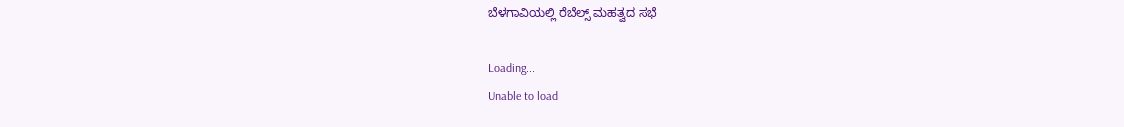ಬೆಳಗಾವಿಯಲ್ಲಿ ರೆಬೆಲ್ಸ್ ಮಹತ್ವದ ಸಭೆ

Loading...
Unable to load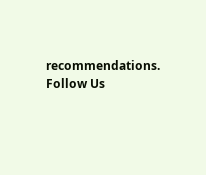recommendations.
Follow Us